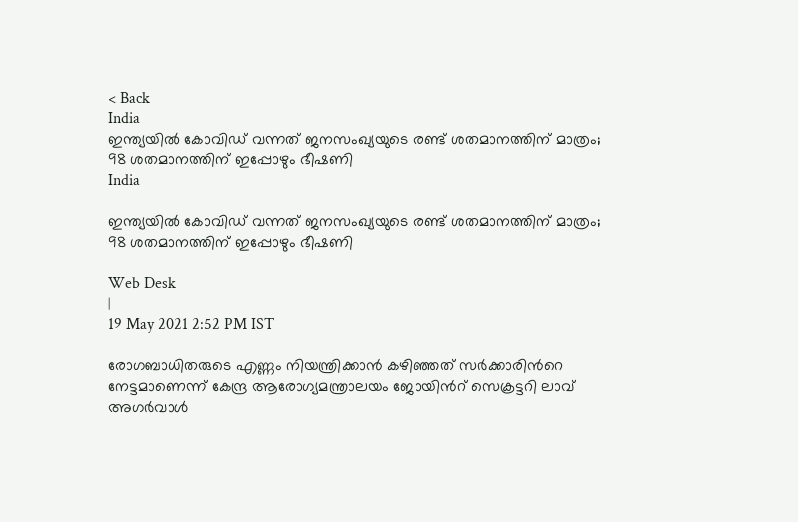< Back
India
ഇന്ത്യയില്‍ കോവിഡ് വന്നത് ജനസംഖ്യയുടെ രണ്ട് ശതമാനത്തിന് മാത്രം; 98 ശതമാനത്തിന് ഇപ്പോഴും ഭീഷണി
India

ഇന്ത്യയില്‍ കോവിഡ് വന്നത് ജനസംഖ്യയുടെ രണ്ട് ശതമാനത്തിന് മാത്രം; 98 ശതമാനത്തിന് ഇപ്പോഴും ഭീഷണി

Web Desk
|
19 May 2021 2:52 PM IST

രോഗബാധിതരുടെ എണ്ണം നിയന്ത്രിക്കാന്‍ കഴിഞ്ഞത് സര്‍ക്കാരിന്‍റെ നേട്ടമാണെന്ന് കേന്ദ്ര ആരോഗ്യമന്ത്രാലയം ജോയിന്‍റ് സെക്രട്ടറി ലാവ് അഗര്‍വാള്‍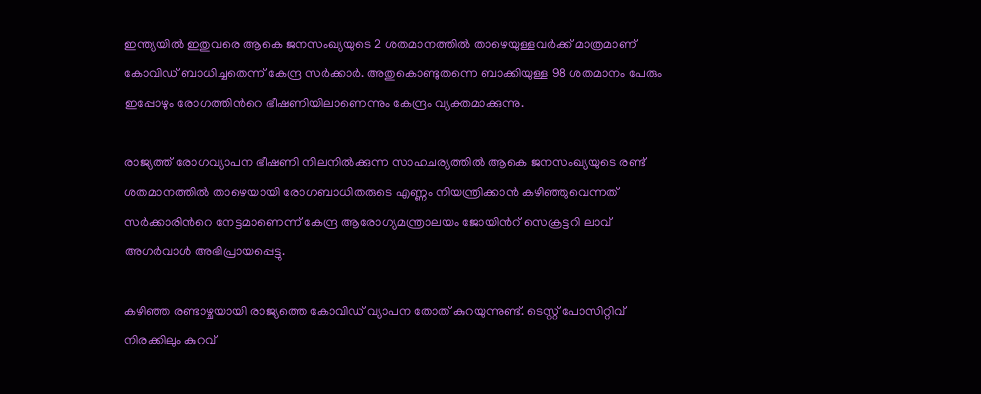ഇന്ത്യയില്‍ ഇതുവരെ ആകെ ജനസംഖ്യയുടെ 2 ശതമാനത്തില്‍ താഴെയുള്ളവര്‍ക്ക് മാത്രമാണ് കോവിഡ് ബാധിച്ചതെന്ന് കേന്ദ്ര സര്‍ക്കാര്‍. അതുകൊണ്ടുതന്നെ ബാക്കിയുള്ള 98 ശതമാനം പേരും ഇപ്പോഴും രോഗത്തിന്‍റെ ഭീഷണിയിലാണെന്നും കേന്ദ്രം വ്യക്തമാക്കുന്നു.

രാജ്യത്ത് രോഗവ്യാപന ഭീഷണി നിലനില്‍ക്കുന്ന സാഹചര്യത്തില്‍ ആകെ ജനസംഖ്യയുടെ രണ്ട് ശതമാനത്തില്‍ താഴെയായി രോഗബാധിതരുടെ എണ്ണം നിയന്ത്രിക്കാന്‍ കഴിഞ്ഞുവെന്നത് സര്‍ക്കാരിന്‍റെ നേട്ടമാണെന്ന് കേന്ദ്ര ആരോഗ്യമന്ത്രാലയം ജോയിന്‍റ് സെക്രട്ടറി ലാവ് അഗര്‍വാള്‍ അഭിപ്രായപ്പെട്ടു.

കഴിഞ്ഞ രണ്ടാഴ്ചയായി രാജ്യത്തെ കോവിഡ് വ്യാപന തോത് കുറയുന്നുണ്ട്. ടെസ്റ്റ് പോസിറ്റിവ് നിരക്കിലും കുറവ്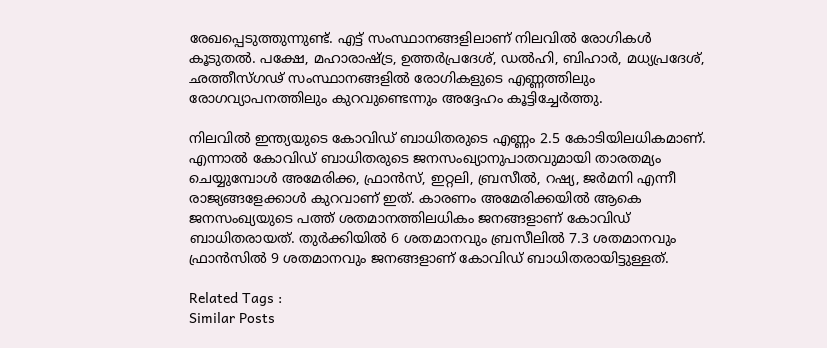രേഖപ്പെടുത്തുന്നുണ്ട്. എട്ട് സംസ്ഥാനങ്ങളിലാണ് നിലവില്‍ രോഗികള്‍ കൂടുതല്‍. പക്ഷേ, മഹാരാഷ്ട്ര, ഉത്തര്‍പ്രദേശ്, ഡല്‍ഹി, ബിഹാര്‍, മധ്യപ്രദേശ്, ഛത്തീസ്‍ഗഢ് സംസ്ഥാനങ്ങളില്‍ രോഗികളുടെ എണ്ണത്തിലും രോഗവ്യാപനത്തിലും കുറവുണ്ടെന്നും അദ്ദേഹം കൂട്ടിച്ചേര്‍ത്തു.

നിലവില്‍ ഇന്ത്യയുടെ കോവിഡ് ബാധിതരുടെ എണ്ണം 2.5 കോടിയിലധികമാണ്. എന്നാല്‍ കോവിഡ് ബാധിതരുടെ ജനസംഖ്യാനുപാതവുമായി താരതമ്യം ചെയ്യുമ്പോള്‍ അമേരിക്ക, ഫ്രാന്‍സ്, ഇറ്റലി, ബ്രസീല്‍, റഷ്യ, ജര്‍മനി എന്നീ രാജ്യങ്ങളേക്കാള്‍ കുറവാണ് ഇത്. കാരണം അമേരിക്കയില്‍ ആകെ ജനസംഖ്യയുടെ പത്ത് ശതമാനത്തിലധികം ജനങ്ങളാണ് കോവിഡ് ബാധിതരായത്. തുര്‍ക്കിയില്‍ 6 ശതമാനവും ബ്രസീലില്‍ 7.3 ശതമാനവും ഫ്രാന്‍സില്‍ 9 ശതമാനവും ജനങ്ങളാണ് കോവിഡ് ബാധിതരായിട്ടുള്ളത്.

Related Tags :
Similar Posts